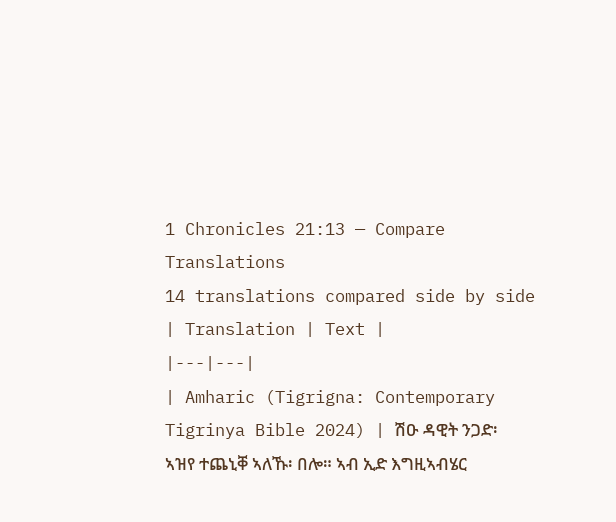1 Chronicles 21:13 — Compare Translations
14 translations compared side by side
| Translation | Text |
|---|---|
| Amharic (Tigrigna: Contemporary Tigrinya Bible 2024) | ሽዑ ዳዊት ንጋድ፡ ኣዝየ ተጨኒቐ ኣለኹ፡ በሎ። ኣብ ኢድ እግዚኣብሄር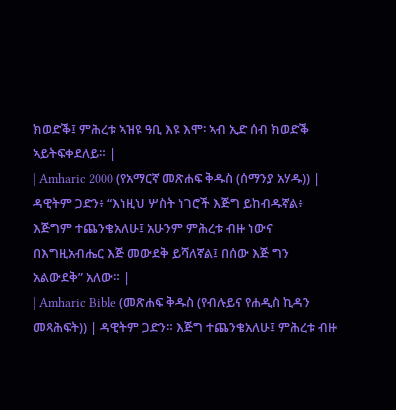ክወድቕ፤ ምሕረቱ ኣዝዩ ዓቢ እዩ እሞ፡ ኣብ ኢድ ሰብ ክወድቕ ኣይትፍቀደለይ። |
| Amharic 2000 (የአማርኛ መጽሐፍ ቅዱስ (ሰማንያ አሃዱ)) | ዳዊትም ጋድን፥ “እነዚህ ሦስት ነገሮች እጅግ ይከብዱኛል፥ እጅግም ተጨንቄአለሁ፤ አሁንም ምሕረቱ ብዙ ነውና በእግዚአብሔር እጅ መውደቅ ይሻለኛል፤ በሰው እጅ ግን አልውደቅ” አለው። |
| Amharic Bible (መጽሐፍ ቅዱስ (የብሉይና የሐዲስ ኪዳን መጻሕፍት)) | ዳዊትም ጋድን። እጅግ ተጨንቄአለሁ፤ ምሕረቱ ብዙ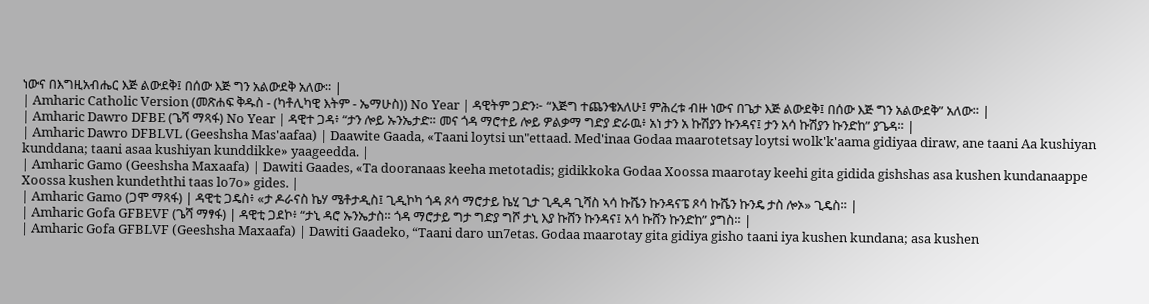ነውና በእግዚአብሔር እጅ ልውደቅ፤ በሰው እጅ ግን አልውደቅ አለው። |
| Amharic Catholic Version (መጽሐፍ ቅዱስ - (ካቶሊካዊ እትም - ኤማሁስ)) No Year | ዳዊትም ጋድን፦ “እጅግ ተጨንቄአለሁ፤ ምሕረቱ ብዙ ነውና በጌታ እጅ ልውደቅ፤ በሰው እጅ ግን አልውደቅ” አለው። |
| Amharic Dawro DFBE (ጌሻ ማጻፋ) No Year | ዳዊተ ጋዳ፥ “ታን ሎይ ኡንኤታድ። መና ጎዳ ማሮተይ ሎይ ዎልቃማ ግድያ ድራዉ፥ አነ ታን አ ኩሽያን ኩንዳና፤ ታን አሳ ኩሽያን ኩንድከ” ያጌዳ። |
| Amharic Dawro DFBLVL (Geeshsha Mas'aafaa) | Daawite Gaada, «Taani loytsi un"ettaad. Med'inaa Godaa maarotetsay loytsi wolk'k'aama gidiyaa diraw, ane taani Aa kushiyan kunddana; taani asaa kushiyan kunddikke» yaageedda. |
| Amharic Gamo (Geeshsha Maxaafa) | Dawiti Gaades, «Ta dooranaas keeha metotadis; gidikkoka Godaa Xoossa maarotay keehi gita gidida gishshas asa kushen kundanaappe Xoossa kushen kundeththi taas lo7o» gides. |
| Amharic Gamo (ጋሞ ማጻፋ) | ዳዊቲ ጋዴስ፥ «ታ ዶራናስ ኬሃ ሜቶታዲስ፤ ጊዲኮካ ጎዳ ጾሳ ማሮታይ ኬሂ ጊታ ጊዲዳ ጊሻስ ኣሳ ኩሼን ኩንዳናፔ ጾሳ ኩሼን ኩንዴ ታስ ሎኦ» ጊዴስ። |
| Amharic Gofa GFBEVF (ጌሻ ማፃፋ) | ዳዊቲ ጋደኮ፥ “ታኒ ዳሮ ኡንኤታስ። ጎዳ ማሮታይ ግታ ግድያ ግሾ ታኒ እያ ኩሸን ኩንዳና፤ አሳ ኩሸን ኩንድከ” ያግስ። |
| Amharic Gofa GFBLVF (Geeshsha Maxaafa) | Dawiti Gaadeko, “Taani daro un7etas. Godaa maarotay gita gidiya gisho taani iya kushen kundana; asa kushen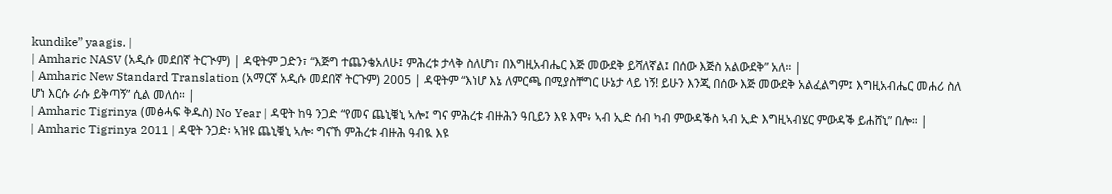kundike” yaagis. |
| Amharic NASV (አዲሱ መደበኛ ትርጒም) | ዳዊትም ጋድን፣ “እጅግ ተጨንቄአለሁ፤ ምሕረቱ ታላቅ ስለሆነ፣ በእግዚአብሔር እጅ መውደቅ ይሻለኛል፤ በሰው እጅስ አልውደቅ” አለ። |
| Amharic New Standard Translation (አማርኛ አዲሱ መደበኛ ትርጉም) 2005 | ዳዊትም “እነሆ እኔ ለምርጫ በሚያስቸግር ሁኔታ ላይ ነኝ! ይሁን እንጂ በሰው እጅ መውደቅ አልፈልግም፤ እግዚአብሔር መሐሪ ስለ ሆነ እርሱ ራሱ ይቅጣኝ” ሲል መለሰ። |
| Amharic Tigrinya (መፅሓፍ ቅዱስ) No Year | ዳዊት ከዓ ንጋድ “የመና ጨኒቑኒ ኣሎ፤ ግና ምሕረቱ ብዙሕን ዓቢይን እዩ እሞ፥ ኣብ ኢድ ሰብ ካብ ምውዳቕስ ኣብ ኢድ እግዚኣብሄር ምውዳቕ ይሐሸኒ” በሎ። |
| Amharic Tigrinya 2011 | ዳዊት ንጋድ፡ ኣዝዩ ጨኒቑኒ ኣሎ፡ ግናኸ ምሕረቱ ብዙሕ ዓብዪ እዩ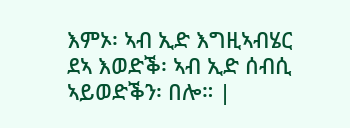እምኦ፡ ኣብ ኢድ እግዚኣብሄር ደኣ እወድቕ፡ ኣብ ኢድ ሰብሲ ኣይወድቕን፡ በሎ። |